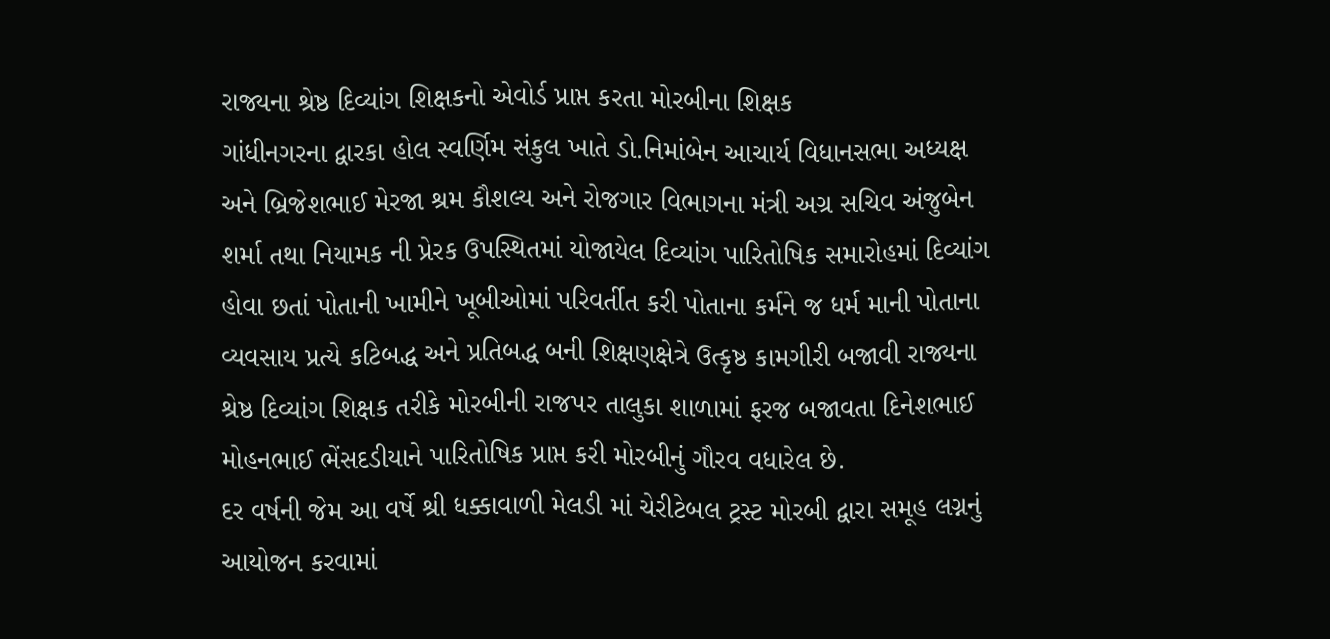રાજ્યના શ્રેષ્ઠ દિવ્યાંગ શિક્ષકનો એવોર્ડ પ્રાપ્ત કરતા મોરબીના શિક્ષક
ગાંધીનગરના દ્વારકા હોલ સ્વર્ણિમ સંકુલ ખાતે ડો.નિમાંબેન આચાર્ય વિધાનસભા અધ્યક્ષ અને બ્રિજેશભાઈ મેરજા શ્રમ કૌશલ્ય અને રોજગાર વિભાગના મંત્રી અગ્ર સચિવ અંજુબેન શર્મા તથા નિયામક ની પ્રેરક ઉપસ્થિતમાં યોજાયેલ દિવ્યાંગ પારિતોષિક સમારોહમાં દિવ્યાંગ હોવા છતાં પોતાની ખામીને ખૂબીઓમાં પરિવર્તીત કરી પોતાના કર્મને જ ધર્મ માની પોતાના વ્યવસાય પ્રત્યે કટિબદ્ધ અને પ્રતિબદ્ધ બની શિક્ષણક્ષેત્રે ઉત્કૃષ્ઠ કામગીરી બજાવી રાજ્યના શ્રેષ્ઠ દિવ્યાંગ શિક્ષક તરીકે મોરબીની રાજપર તાલુકા શાળામાં ફરજ બજાવતા દિનેશભાઈ મોહનભાઈ ભેંસદડીયાને પારિતોષિક પ્રાપ્ત કરી મોરબીનું ગૌરવ વધારેલ છે.
દર વર્ષની જેમ આ વર્ષે શ્રી ધક્કાવાળી મેલડી માં ચેરીટેબલ ટ્રસ્ટ મોરબી દ્વારા સમૂહ લગ્નનું આયોજન કરવામાં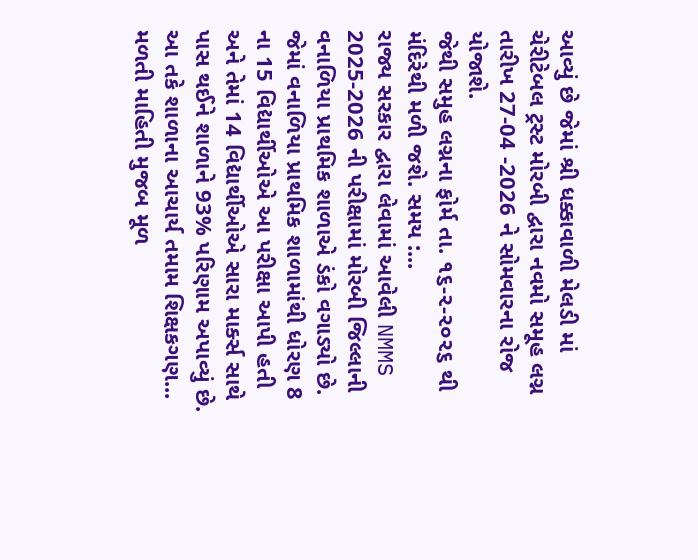આવ્યું છે જેમાં શ્રી ધક્કાવાળી મેલડી માં ચેરીટેબલ ટ્રસ્ટ મોરબી દ્વારા નવમો સમૂહ લગ્ન તારીખ 27-04 -2026 ને સોમવારના રોજ યોજાશે.
જેથી સમુહ લગ્નના ફોર્મ તા. ૧૬-૨-૨૦૨૬ થી મંદિરેથી મળી જશે. સમય :...
રાજ્ય સરકાર દ્વારા લેવામાં આવેલી NMMS 2025-2026 ની પરીક્ષામાં મોરબી જિલ્લાની વનાળિયા પ્રાથમિક શાળાએ ડંકો વગાડ્યો છે.
જેમાં વનાળિયા પ્રાથમિક શાળામાંથી ધોરણ 8 ના 15 વિદ્યાર્થીઓએ આ પરીક્ષા આપી હતી અને તેમાં 14 વિદ્યાર્થીઓએ સારા માર્ક્સ સાથે પાસ થઈને શાળાને 93% પરિણામ અપાવ્યું છે. આ તકે શાળાના આચાર્ય તમામ શિક્ષકગણ...
મળતી માહિતી મુજબ મૂળ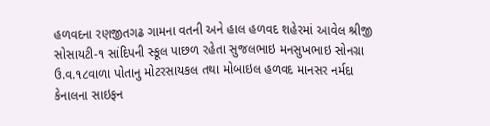હળવદના રણજીતગઢ ગામના વતની અને હાલ હળવદ શહેરમાં આવેલ શ્રીજી સોસાયટી-૧ સાંદિપની સ્કૂલ પાછળ રહેતા સુજલભાઇ મનસુખભાઇ સોનગ્રા ઉ.વ.૧૮વાળા પોતાનુ મોટરસાયકલ તથા મોબાઇલ હળવદ માનસર નર્મદા કેનાલના સાઇફન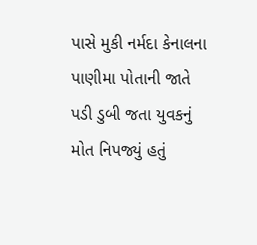પાસે મુકી નર્મદા કેનાલના પાણીમા પોતાની જાતે પડી ડુબી જતા યુવકનું મોત નિપજ્યું હતું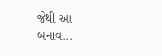જેથી આ બનાવ...